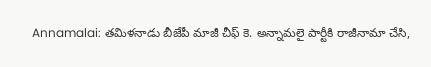Annamalai: తమిళనాడు బీజేపీ మాజీ చీఫ్ కె. అన్నామలై పార్టీకి రాజీనామా చేసి,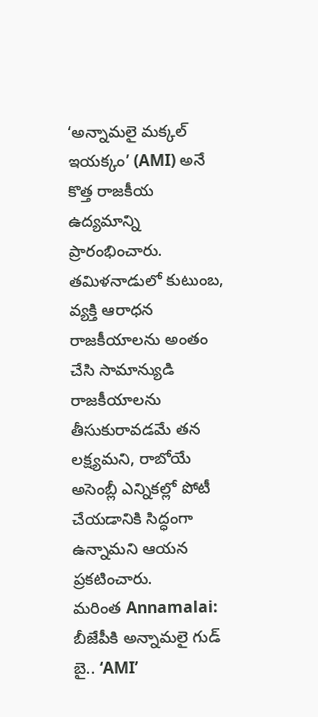‘అన్నామలై మక్కల్ ఇయక్కం’ (AMI) అనే కొత్త రాజకీయ ఉద్యమాన్ని ప్రారంభించారు. తమిళనాడులో కుటుంబ, వ్యక్తి ఆరాధన రాజకీయాలను అంతం చేసి సామాన్యుడి రాజకీయాలను తీసుకురావడమే తన లక్ష్యమని, రాబోయే అసెంబ్లీ ఎన్నికల్లో పోటీ చేయడానికి సిద్ధంగా ఉన్నామని ఆయన ప్రకటించారు.
మరింత Annamalai: బీజేపీకి అన్నామలై గుడ్ బై.. ‘AMI’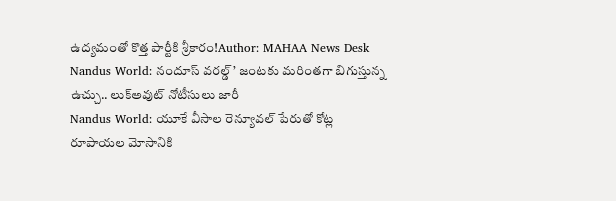ఉద్యమంతో కొత్త పార్టీకి శ్రీకారం!Author: MAHAA News Desk
Nandus World: నందూస్ వరల్డ్’ జంటకు మరింతగా బిగుస్తున్న ఉచ్చు.. లుక్అవుట్ నోటీసులు జారీ
Nandus World: యూకే వీసాల రెన్యూవల్ పేరుతో కోట్ల రూపాయల మోసానికి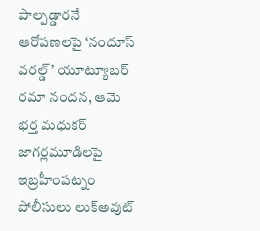పాల్పడ్డారనే ఆరోపణలపై ‘నందూస్ వరల్డ్’ యూట్యూబర్ రమా నందన, ఆమె భర్త మధుకర్ జాగర్లమూడిలపై ఇబ్రహీంపట్నం పోలీసులు లుక్అవుట్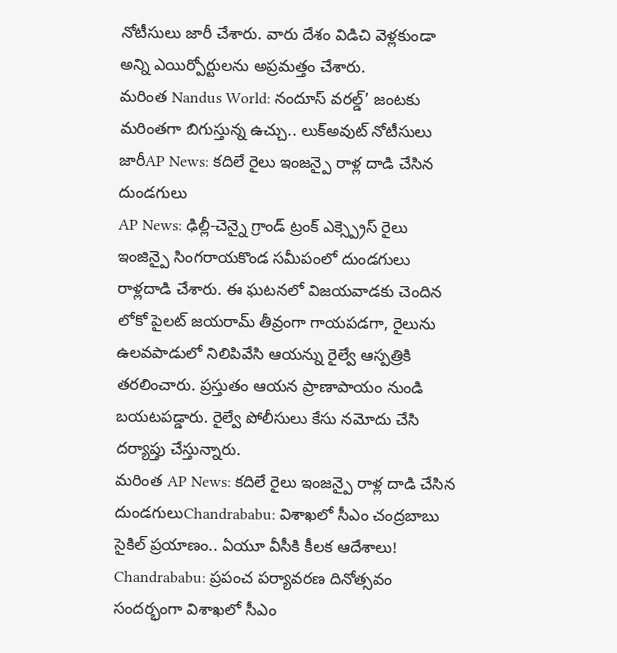నోటీసులు జారీ చేశారు. వారు దేశం విడిచి వెళ్లకుండా అన్ని ఎయిర్పోర్టులను అప్రమత్తం చేశారు.
మరింత Nandus World: నందూస్ వరల్డ్’ జంటకు మరింతగా బిగుస్తున్న ఉచ్చు.. లుక్అవుట్ నోటీసులు జారీAP News: కదిలే రైలు ఇంజన్పై రాళ్ల దాడి చేసిన దుండగులు
AP News: ఢిల్లీ-చెన్నై గ్రాండ్ ట్రంక్ ఎక్స్ప్రెస్ రైలు ఇంజిన్పై సింగరాయకొండ సమీపంలో దుండగులు రాళ్లదాడి చేశారు. ఈ ఘటనలో విజయవాడకు చెందిన లోకో పైలట్ జయరామ్ తీవ్రంగా గాయపడగా, రైలును ఉలవపాడులో నిలిపివేసి ఆయన్ను రైల్వే ఆస్పత్రికి తరలించారు. ప్రస్తుతం ఆయన ప్రాణాపాయం నుండి బయటపడ్డారు. రైల్వే పోలీసులు కేసు నమోదు చేసి దర్యాప్తు చేస్తున్నారు.
మరింత AP News: కదిలే రైలు ఇంజన్పై రాళ్ల దాడి చేసిన దుండగులుChandrababu: విశాఖలో సీఎం చంద్రబాబు సైకిల్ ప్రయాణం.. ఏయూ వీసీకి కీలక ఆదేశాలు!
Chandrababu: ప్రపంచ పర్యావరణ దినోత్సవం సందర్భంగా విశాఖలో సీఎం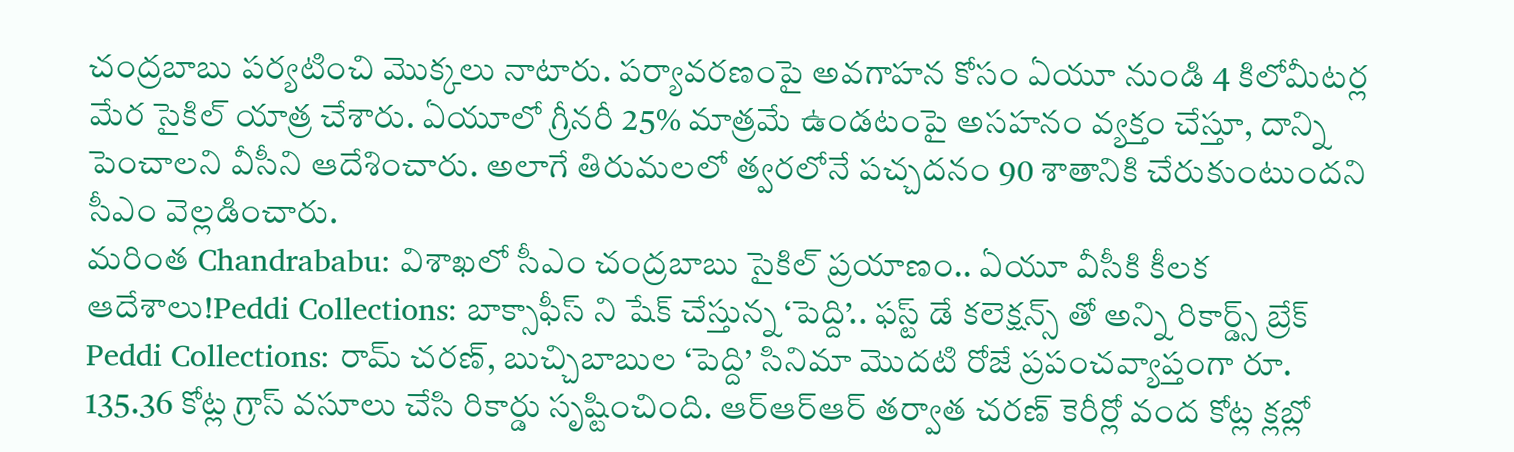చంద్రబాబు పర్యటించి మొక్కలు నాటారు. పర్యావరణంపై అవగాహన కోసం ఏయూ నుండి 4 కిలోమీటర్ల మేర సైకిల్ యాత్ర చేశారు. ఏయూలో గ్రీనరీ 25% మాత్రమే ఉండటంపై అసహనం వ్యక్తం చేస్తూ, దాన్ని పెంచాలని వీసీని ఆదేశించారు. అలాగే తిరుమలలో త్వరలోనే పచ్చదనం 90 శాతానికి చేరుకుంటుందని సీఎం వెల్లడించారు.
మరింత Chandrababu: విశాఖలో సీఎం చంద్రబాబు సైకిల్ ప్రయాణం.. ఏయూ వీసీకి కీలక ఆదేశాలు!Peddi Collections: బాక్సాఫీస్ ని షేక్ చేస్తున్న ‘పెద్ది’.. ఫస్ట్ డే కలెక్షన్స్ తో అన్ని రికార్డ్స్ బ్రేక్
Peddi Collections: రామ్ చరణ్, బుచ్చిబాబుల ‘పెద్ది’ సినిమా మొదటి రోజే ప్రపంచవ్యాప్తంగా రూ. 135.36 కోట్ల గ్రాస్ వసూలు చేసి రికార్డు సృష్టించింది. ఆర్ఆర్ఆర్ తర్వాత చరణ్ కెరీర్లో వంద కోట్ల క్లబ్లో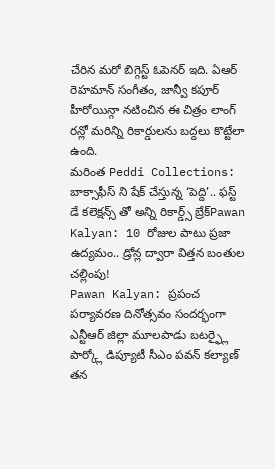చేరిన మరో బిగ్గెస్ట్ ఓపెనర్ ఇది. ఏఆర్ రెహమాన్ సంగీతం, జాన్వీ కపూర్ హీరోయిన్గా నటించిన ఈ చిత్రం లాంగ్ రన్లో మరిన్ని రికార్డులను బద్దలు కొట్టేలా ఉంది.
మరింత Peddi Collections: బాక్సాఫీస్ ని షేక్ చేస్తున్న ‘పెద్ది’.. ఫస్ట్ డే కలెక్షన్స్ తో అన్ని రికార్డ్స్ బ్రేక్Pawan Kalyan: 10 రోజుల పాటు ప్రజా ఉద్యమం.. డ్రోన్ల ద్వారా విత్తన బంతుల చల్లింపు!
Pawan Kalyan: ప్రపంచ పర్యావరణ దినోత్సవం సందర్భంగా ఎన్టీఆర్ జిల్లా మూలపాడు బటర్ఫ్లై పార్క్లో డిప్యూటీ సీఎం పవన్ కల్యాణ్ తన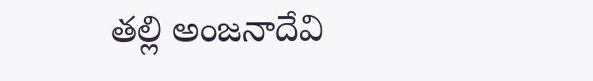తల్లి అంజనాదేవి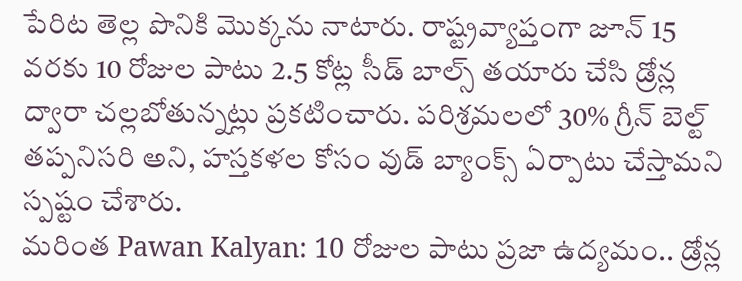పేరిట తెల్ల పొనికి మొక్కను నాటారు. రాష్ట్రవ్యాప్తంగా జూన్ 15 వరకు 10 రోజుల పాటు 2.5 కోట్ల సీడ్ బాల్స్ తయారు చేసి డ్రోన్ల ద్వారా చల్లబోతున్నట్లు ప్రకటించారు. పరిశ్రమలలో 30% గ్రీన్ బెల్ట్ తప్పనిసరి అని, హస్తకళల కోసం వుడ్ బ్యాంక్స్ ఏర్పాటు చేస్తామని స్పష్టం చేశారు.
మరింత Pawan Kalyan: 10 రోజుల పాటు ప్రజా ఉద్యమం.. డ్రోన్ల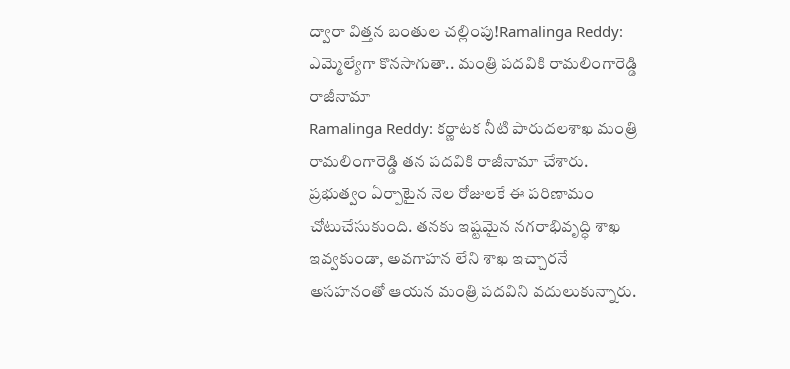ద్వారా విత్తన బంతుల చల్లింపు!Ramalinga Reddy: ఎమ్మెల్యేగా కొనసాగుతా.. మంత్రి పదవికి రామలింగారెడ్డి రాజీనామా
Ramalinga Reddy: కర్ణాటక నీటి పారుదలశాఖ మంత్రి రామలింగారెడ్డి తన పదవికి రాజీనామా చేశారు. ప్రభుత్వం ఏర్పాటైన నెల రోజులకే ఈ పరిణామం చోటుచేసుకుంది. తనకు ఇష్టమైన నగరాభివృద్ధి శాఖ ఇవ్వకుండా, అవగాహన లేని శాఖ ఇచ్చారనే అసహనంతో ఆయన మంత్రి పదవిని వదులుకున్నారు.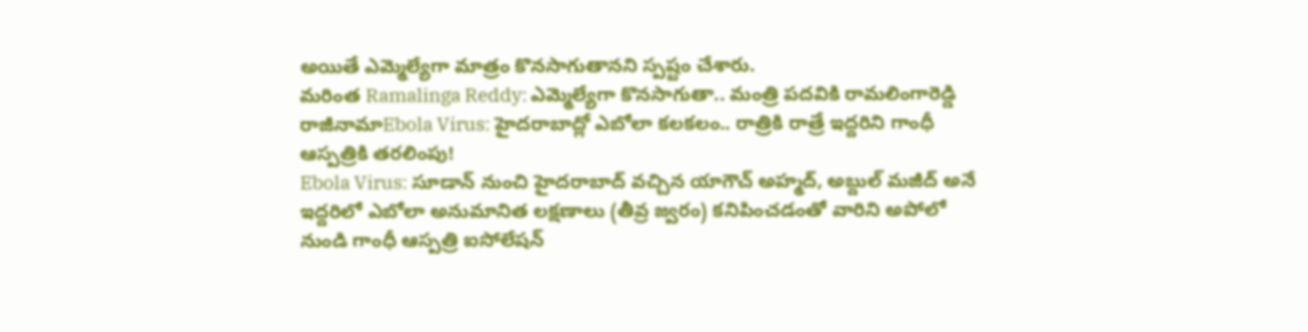అయితే ఎమ్మెల్యేగా మాత్రం కొనసాగుతానని స్పష్టం చేశారు.
మరింత Ramalinga Reddy: ఎమ్మెల్యేగా కొనసాగుతా.. మంత్రి పదవికి రామలింగారెడ్డి రాజీనామాEbola Virus: హైదరాబాద్లో ఎబోలా కలకలం.. రాత్రికి రాత్రే ఇద్దరిని గాంధీ ఆస్పత్రికి తరలింపు!
Ebola Virus: సూడాన్ నుంచి హైదరాబాద్ వచ్చిన యాగౌచ్ అహ్మద్, అబ్దుల్ మజీద్ అనే ఇద్దరిలో ఎబోలా అనుమానిత లక్షణాలు (తీవ్ర జ్వరం) కనిపించడంతో వారిని అపోలో నుండి గాంధీ ఆస్పత్రి ఐసోలేషన్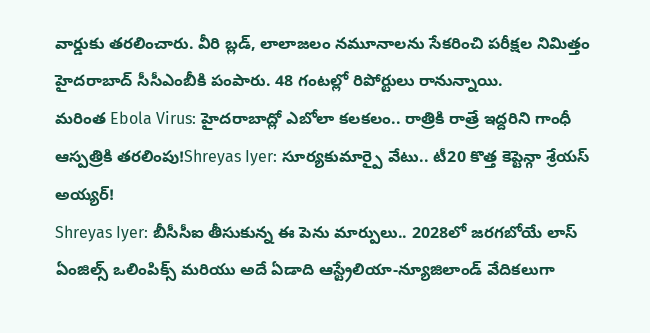వార్డుకు తరలించారు. వీరి బ్లడ్, లాలాజలం నమూనాలను సేకరించి పరీక్షల నిమిత్తం హైదరాబాద్ సీసీఎంబీకి పంపారు. 48 గంటల్లో రిపోర్టులు రానున్నాయి.
మరింత Ebola Virus: హైదరాబాద్లో ఎబోలా కలకలం.. రాత్రికి రాత్రే ఇద్దరిని గాంధీ ఆస్పత్రికి తరలింపు!Shreyas Iyer: సూర్యకుమార్పై వేటు.. టీ20 కొత్త కెప్టెన్గా శ్రేయస్ అయ్యర్!
Shreyas Iyer: బీసీసీఐ తీసుకున్న ఈ పెను మార్పులు.. 2028లో జరగబోయే లాస్ ఏంజిల్స్ ఒలింపిక్స్ మరియు అదే ఏడాది ఆస్ట్రేలియా-న్యూజిలాండ్ వేదికలుగా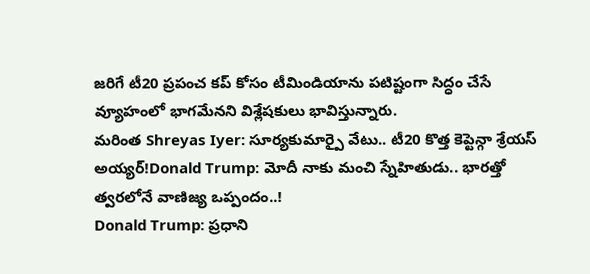జరిగే టీ20 ప్రపంచ కప్ కోసం టీమిండియాను పటిష్టంగా సిద్ధం చేసే వ్యూహంలో భాగమేనని విశ్లేషకులు భావిస్తున్నారు.
మరింత Shreyas Iyer: సూర్యకుమార్పై వేటు.. టీ20 కొత్త కెప్టెన్గా శ్రేయస్ అయ్యర్!Donald Trump: మోదీ నాకు మంచి స్నేహితుడు.. భారత్తో త్వరలోనే వాణిజ్య ఒప్పందం..!
Donald Trump: ప్రధాని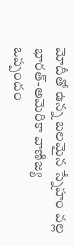మోదీతో ఉన్న బలమైన స్నేహం వల్ల భారత్-అమెరికా వాణిజ్య ఒప్పందం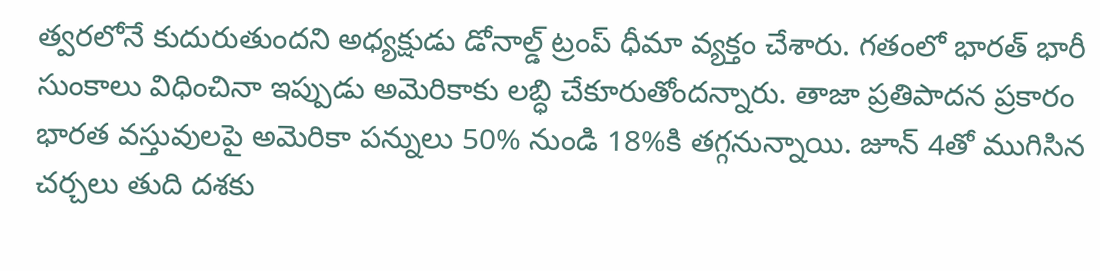త్వరలోనే కుదురుతుందని అధ్యక్షుడు డోనాల్డ్ ట్రంప్ ధీమా వ్యక్తం చేశారు. గతంలో భారత్ భారీ సుంకాలు విధించినా ఇప్పుడు అమెరికాకు లబ్ధి చేకూరుతోందన్నారు. తాజా ప్రతిపాదన ప్రకారం భారత వస్తువులపై అమెరికా పన్నులు 50% నుండి 18%కి తగ్గనున్నాయి. జూన్ 4తో ముగిసిన చర్చలు తుది దశకు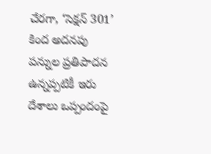చేరగా, ‘సెక్షన్ 301’ కింద అదనపు పన్నుల ప్రతిపాదన ఉన్నప్పటికీ ఇరు దేశాలు ఒప్పందంపై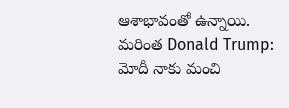ఆశాభావంతో ఉన్నాయి.
మరింత Donald Trump: మోదీ నాకు మంచి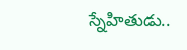స్నేహితుడు..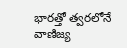భారత్తో త్వరలోనే వాణిజ్య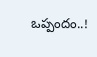ఒప్పందం..!